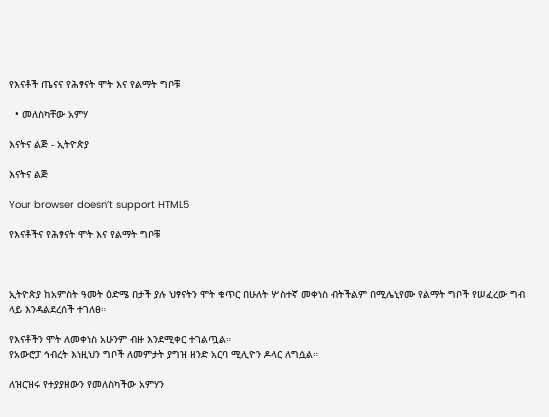የእናቶች ጤናና የሕፃናት ሞት እና የልማት ግቦቹ

  • መለስካቸው አምሃ

እናትና ልጅ - ኢትዮጵያ

እናትና ልጅ

Your browser doesn’t support HTML5

የእናቶችና የሕፃናት ሞት እና የልማት ግቦቹ



ኢትዮጵያ ከአምስት ዓመት ዕድሜ በታች ያሉ ህፃናትን ሞት ቁጥር በሁለት ሦስተኛ መቀነስ ብትችልም በሚሌኒየሙ የልማት ግቦች የሠፈረው ግብ ላይ እንዳልደረሰች ተገለፀ።

የእናቶችን ሞት ለመቀነስ አሁንም ብዙ እንደሚቀር ተገልጧል።
የአውሮፓ ኅብረት እነዚህን ግቦች ለመምታት ያግዝ ዘንድ አርባ ሚሊዮን ዶላር ለግሷል።

ለዝርዝሩ የተያያዘውን የመለስካችው አምሃን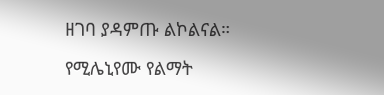ዘገባ ያዳምጡ ልኮልናል።

የሚሌኒየሙ የልማት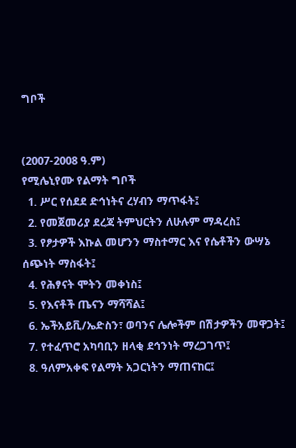ግቦች


(2007-2008 ዓ.ም)
የሚሌኒየሙ የልማት ግቦች
  1. ሥር የሰደደ ድኅነትና ረሃብን ማጥፋት፤
  2. የመጀመሪያ ደረጃ ትምህርትን ለሁሉም ማዳረስ፤
  3. የፆታዎች እኩል መሆንን ማስተማር እና የሴቶችን ውሣኔ ሰጭነት ማስፋት፤
  4. የሕፃናት ሞትን መቀነስ፤
  5. የእናቶች ጤናን ማሻሻል፤
  6. ኤችአይቪ/ኤድስን፣ ወባንና ሌሎችም በሽታዎችን መዋጋት፤
  7. የተፈጥሮ አካባቢን ዘላቂ ደኅንነት ማረጋገጥ፤
  8. ዓለምአቀፍ የልማት አጋርነትን ማጠናከር፤